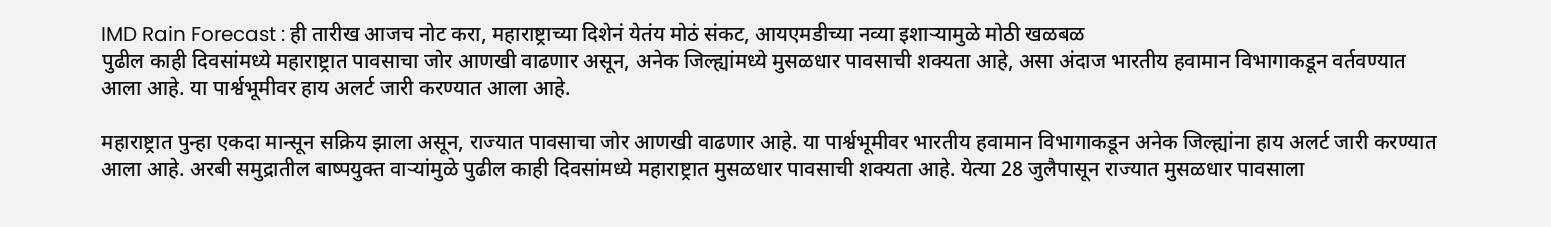IMD Rain Forecast : ही तारीख आजच नोट करा, महाराष्ट्राच्या दिशेनं येतंय मोठं संकट, आयएमडीच्या नव्या इशाऱ्यामुळे मोठी खळबळ
पुढील काही दिवसांमध्ये महाराष्ट्रात पावसाचा जोर आणखी वाढणार असून, अनेक जिल्ह्यांमध्ये मुसळधार पावसाची शक्यता आहे, असा अंदाज भारतीय हवामान विभागाकडून वर्तवण्यात आला आहे. या पार्श्वभूमीवर हाय अलर्ट जारी करण्यात आला आहे.

महाराष्ट्रात पुन्हा एकदा मान्सून सक्रिय झाला असून, राज्यात पावसाचा जोर आणखी वाढणार आहे. या पार्श्वभूमीवर भारतीय हवामान विभागाकडून अनेक जिल्ह्यांना हाय अलर्ट जारी करण्यात आला आहे. अरबी समुद्रातील बाष्पयुक्त वाऱ्यांमुळे पुढील काही दिवसांमध्ये महाराष्ट्रात मुसळधार पावसाची शक्यता आहे. येत्या 28 जुलैपासून राज्यात मुसळधार पावसाला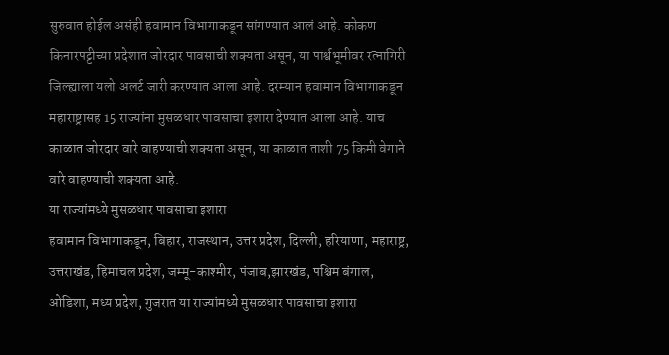सुरुवात होईल असंही हवामान विभागाकडून सांगण्यात आलं आहे. कोकण किनारपट्टीच्या प्रदेशात जोरदार पावसाची शक्यता असून, या पार्श्वभूमीवर रत्नागिरी जिल्ह्याला यलो अलर्ट जारी करण्यात आला आहे. दरम्यान हवामान विभागाकडून महाराष्ट्रासह 15 राज्यांना मुसळधार पावसाचा इशारा देण्यात आला आहे. याच काळात जोरदार वारे वाहण्याची शक्यता असून, या काळात ताशी 75 किमी वेगाने वारे वाहण्याची शक्यता आहे.
या राज्यांमध्ये मुसळधार पावसाचा इशारा
हवामान विभागाकडून, बिहार, राजस्थान, उत्तर प्रदेश, दिल्ली, हरियाणा, महाराष्ट्र, उत्तराखंड, हिमाचल प्रदेश, जम्मू-काश्मीर, पंजाब,झारखंड, पश्चिम बंगाल, ओडिशा, मध्य प्रदेश, गुजरात या राज्यांमध्ये मुसळधार पावसाचा इशारा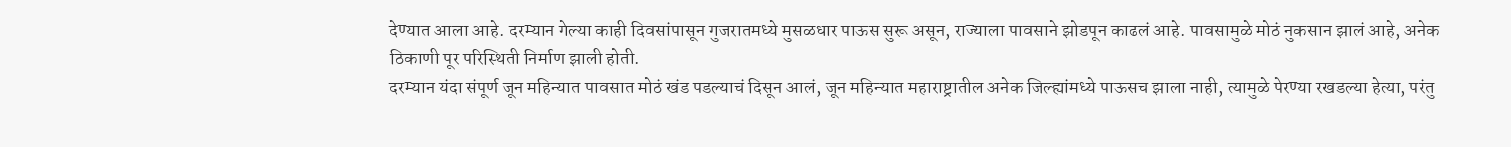देण्यात आला आहे. दरम्यान गेल्या काही दिवसांपासून गुजरातमध्ये मुसळधार पाऊस सुरू असून, राज्याला पावसाने झोडपून काढलं आहे. पावसामुळे मोठं नुकसान झालं आहे, अनेक ठिकाणी पूर परिस्थिती निर्माण झाली होती.
दरम्यान यंदा संपूर्ण जून महिन्यात पावसात मोठं खंड पडल्याचं दिसून आलं, जून महिन्यात महाराष्ट्रातील अनेक जिल्ह्यांमध्ये पाऊसच झाला नाही, त्यामुळे पेरण्या रखडल्या हेत्या, परंतु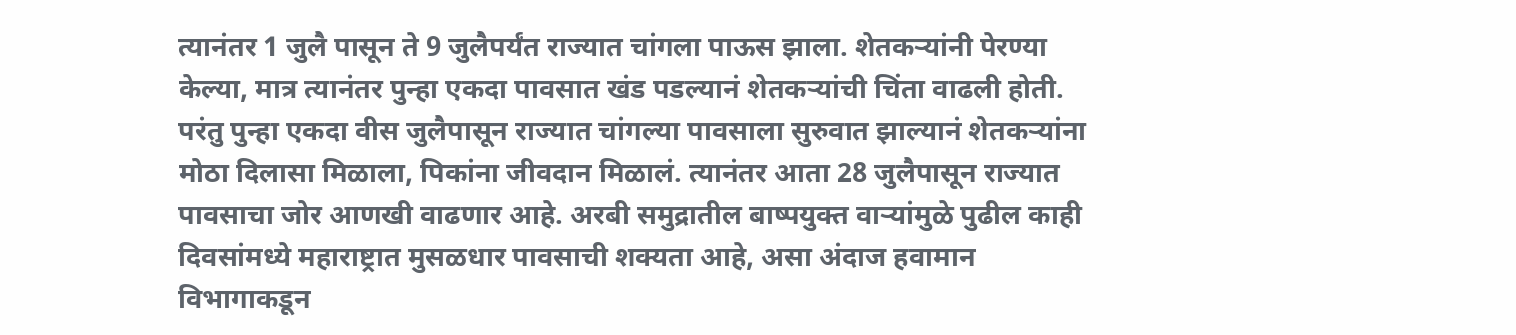त्यानंतर 1 जुलै पासून ते 9 जुलैपर्यंत राज्यात चांगला पाऊस झाला. शेतकऱ्यांनी पेरण्या केल्या, मात्र त्यानंतर पुन्हा एकदा पावसात खंड पडल्यानं शेतकऱ्यांची चिंता वाढली होती. परंतु पुन्हा एकदा वीस जुलैपासून राज्यात चांगल्या पावसाला सुरुवात झाल्यानं शेतकऱ्यांना मोठा दिलासा मिळाला, पिकांना जीवदान मिळालं. त्यानंतर आता 28 जुलैपासून राज्यात पावसाचा जोर आणखी वाढणार आहे. अरबी समुद्रातील बाष्पयुक्त वाऱ्यांमुळे पुढील काही दिवसांमध्ये महाराष्ट्रात मुसळधार पावसाची शक्यता आहे, असा अंदाज हवामान विभागाकडून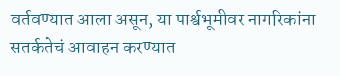वर्तवण्यात आला असून, या पार्श्वभूमीवर नागरिकांना सतर्कतेचं आवाहन करण्यात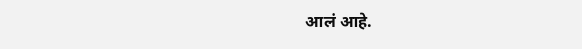आलं आहे.